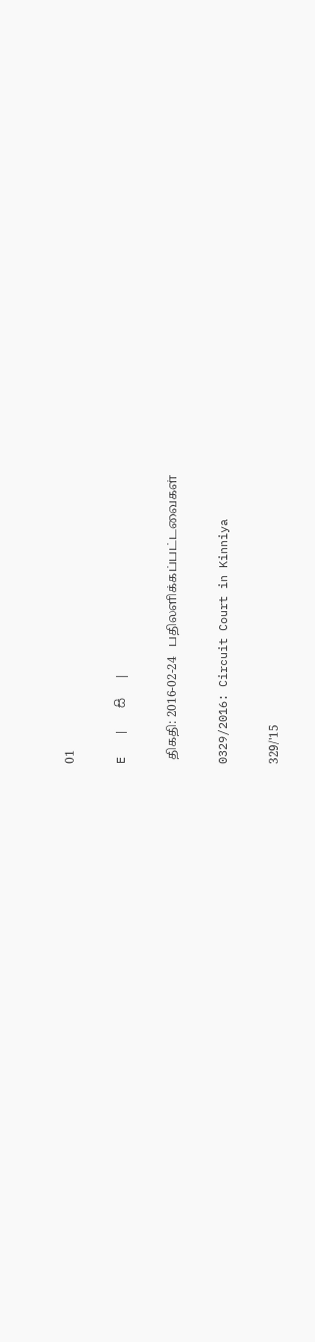01

E   |   සි   |

 திகதி: 2016-02-24   பதிலளிக்கப்பட்டவைகள்

0329/2016: Circuit Court in Kinniya

329/'15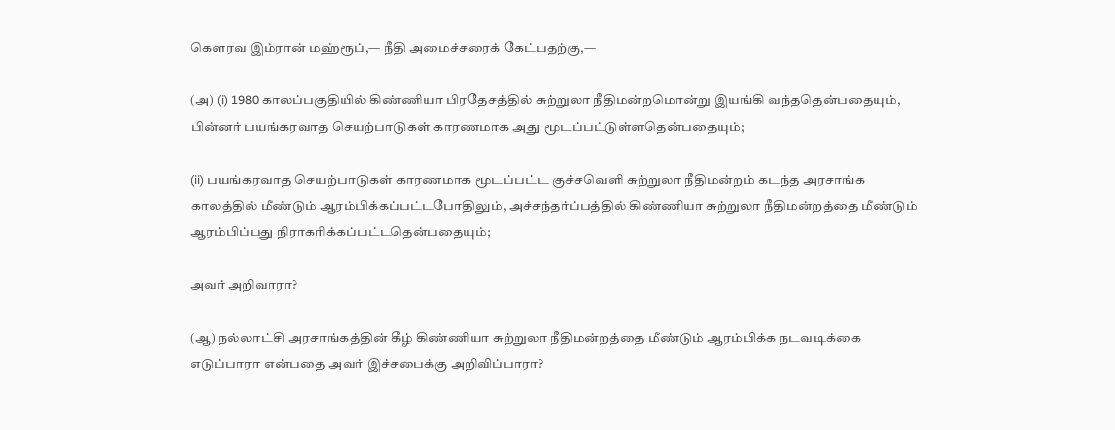கௌரவ இம்ரான் மஹ்ரூப்,— நீதி அமைச்சரைக் கேட்பதற்கு,—

(அ) (i) 1980 காலப்பகுதியில் கிண்ணியா பிரதேசத்தில் சுற்றுலா நீதிமன்றமொன்று இயங்கி வந்ததென்பதையும், பின்னர் பயங்கரவாத செயற்பாடுகள் காரணமாக அது மூடப்பட்டுள்ளதென்பதையும்;

(ii) பயங்கரவாத செயற்பாடுகள் காரணமாக மூடப்பட்ட குச்சவௌி சுற்றுலா நீதிமன்றம் கடந்த அரசாங்க காலத்தில் மீண்டும் ஆரம்பிக்கப்பட்டபோதிலும், அச்சந்தர்ப்பத்தில் கிண்ணியா சுற்றுலா நீதிமன்றத்தை மீண்டும் ஆரம்பிப்பது நிராகரிக்கப்பட்டதென்பதையும்;

அவர் அறிவாரா?

(ஆ) நல்லாட்சி அரசாங்கத்தின் கீழ் கிண்ணியா சுற்றுலா நீதிமன்றத்தை மீண்டும் ஆரம்பிக்க நடவடிக்கை எடுப்பாரா என்பதை அவர் இச்சபைக்கு அறிவிப்பாரா?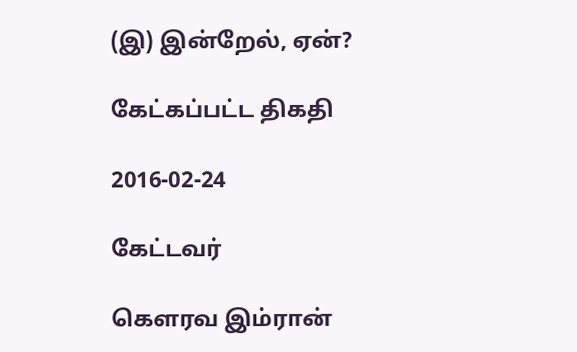(இ) இன்றேல், ஏன்?

கேட்கப்பட்ட திகதி

2016-02-24

கேட்டவர்

கௌரவ இம்ரான்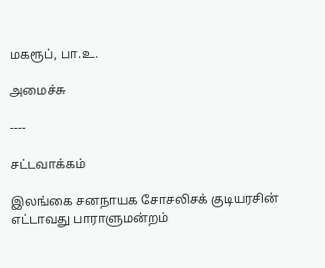மகரூப், பா.உ.

அமைச்சு

----

சட்டவாக்கம்

இலங்கை சனநாயக சோசலிசக் குடியரசின் எட்டாவது பாராளுமன்றம்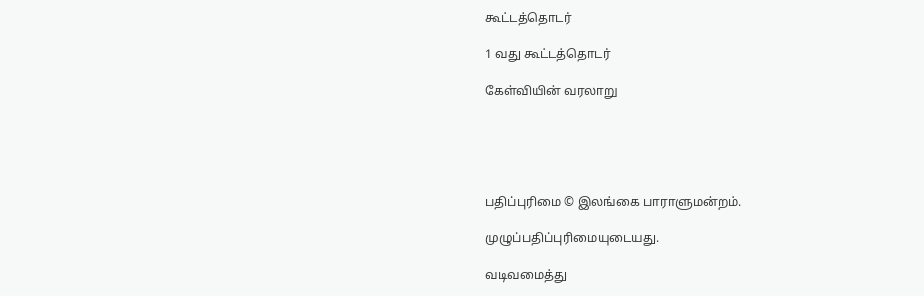கூட்டத்தொடர்

1 வது கூட்டத்தொடர்

கேள்வியின் வரலாறு





பதிப்புரிமை © இலங்கை பாராளுமன்றம்.

முழுப்பதிப்புரிமையுடையது.

வடிவமைத்து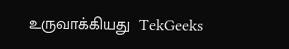உருவாக்கியது  TekGeeks